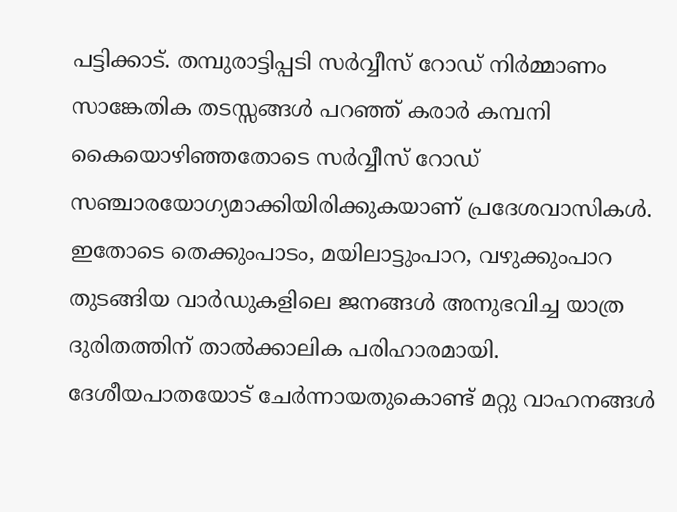പട്ടിക്കാട്. തമ്പുരാട്ടിപ്പടി സർവ്വീസ് റോഡ് നിർമ്മാണം സാങ്കേതിക തടസ്സങ്ങൾ പറഞ്ഞ് കരാർ കമ്പനി കൈയൊഴിഞ്ഞതോടെ സർവ്വീസ് റോഡ് സഞ്ചാരയോഗ്യമാക്കിയിരിക്കുകയാണ് പ്രദേശവാസികൾ. ഇതോടെ തെക്കുംപാടം, മയിലാട്ടുംപാറ, വഴുക്കുംപാറ തുടങ്ങിയ വാർഡുകളിലെ ജനങ്ങൾ അനുഭവിച്ച യാത്ര ദുരിതത്തിന് താൽക്കാലിക പരിഹാരമായി. ദേശീയപാതയോട് ചേർന്നായതുകൊണ്ട് മറ്റു വാഹനങ്ങൾ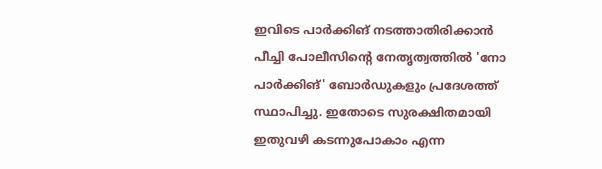ഇവിടെ പാർക്കിങ് നടത്താതിരിക്കാൻ പീച്ചി പോലീസിന്റെ നേതൃത്വത്തിൽ 'നോ പാർക്കിങ്' ബോർഡുകളും പ്രദേശത്ത് സ്ഥാപിച്ചു. ഇതോടെ സുരക്ഷിതമായി ഇതുവഴി കടന്നുപോകാം എന്ന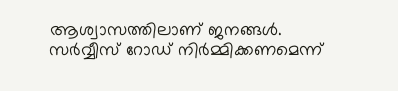ആശ്വാസത്തിലാണ് ജനങ്ങൾ.
സർവ്വീസ് റോഡ് നിർമ്മിക്കണമെന്ന്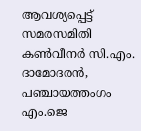ആവശ്യപ്പെട്ട് സമരസമിതി കൺവീനർ സി.എം. ദാമോദരൻ, പഞ്ചായത്തംഗം എം.ജെ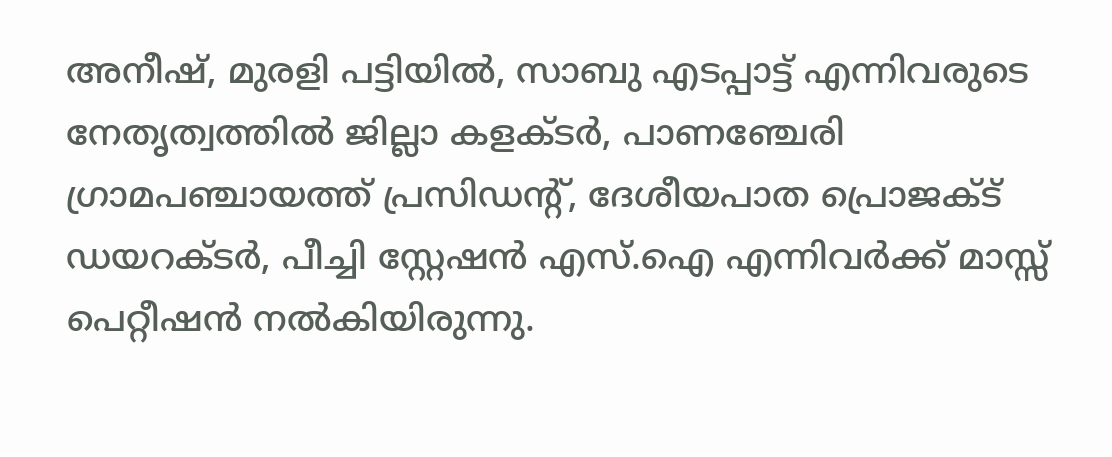അനീഷ്, മുരളി പട്ടിയിൽ, സാബു എടപ്പാട്ട് എന്നിവരുടെ നേതൃത്വത്തിൽ ജില്ലാ കളക്ടർ, പാണഞ്ചേരി ഗ്രാമപഞ്ചായത്ത് പ്രസിഡന്റ്, ദേശീയപാത പ്രൊജക്ട് ഡയറക്ടർ, പീച്ചി സ്റ്റേഷൻ എസ്.ഐ എന്നിവർക്ക് മാസ്സ് പെറ്റീഷൻ നൽകിയിരുന്നു.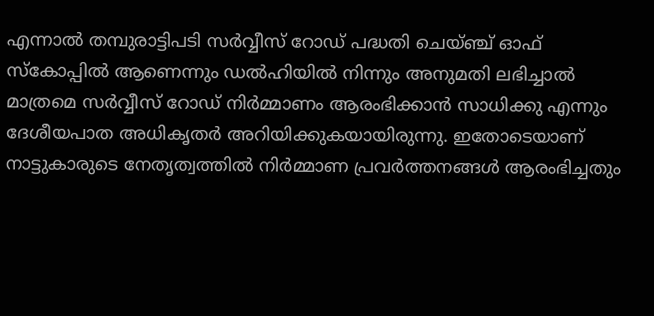എന്നാൽ തമ്പുരാട്ടിപടി സർവ്വീസ് റോഡ് പദ്ധതി ചെയ്ഞ്ച് ഓഫ് സ്കോപ്പിൽ ആണെന്നും ഡൽഹിയിൽ നിന്നും അനുമതി ലഭിച്ചാൽ മാത്രമെ സർവ്വീസ് റോഡ് നിർമ്മാണം ആരംഭിക്കാൻ സാധിക്കു എന്നും ദേശീയപാത അധികൃതർ അറിയിക്കുകയായിരുന്നു. ഇതോടെയാണ് നാട്ടുകാരുടെ നേതൃത്വത്തിൽ നിർമ്മാണ പ്രവർത്തനങ്ങൾ ആരംഭിച്ചതും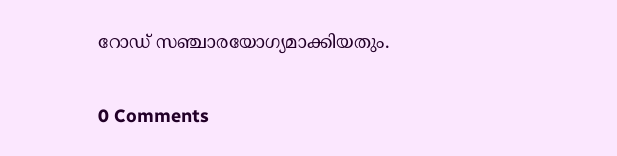റോഡ് സഞ്ചാരയോഗ്യമാക്കിയതും.


0 Comments